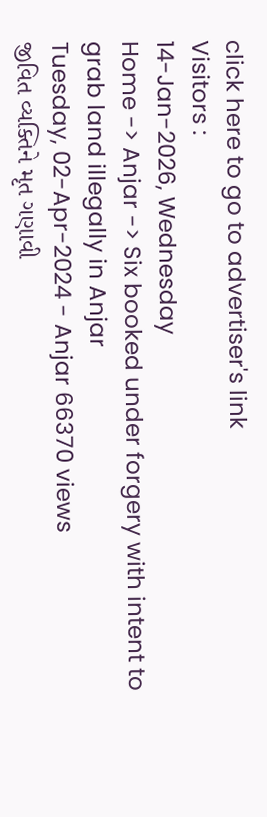click here to go to advertiser's link
Visitors :
14-Jan-2026, Wednesday
Home -> Anjar -> Six booked under forgery with intent to grab land illegally in Anjar
Tuesday, 02-Apr-2024 - Anjar 66370 views
જીવિત વ્યક્તિને મૃત ગણાવી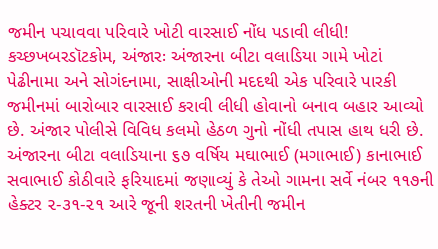જમીન પચાવવા પરિવારે ખોટી વારસાઈ નોંધ પડાવી લીધી!
કચ્છખબરડૉટકોમ, અંજારઃ અંજારના બીટા વલાડિયા ગામે ખોટાં પેઢીનામા અને સોગંદનામા, સાક્ષીઓની મદદથી એક પરિવારે પારકી જમીનમાં બારોબાર વારસાઈ કરાવી લીધી હોવાનો બનાવ બહાર આવ્યો છે. અંજાર પોલીસે વિવિધ કલમો હેઠળ ગુનો નોંધી તપાસ હાથ ધરી છે. અંજારના બીટા વલાડિયાના ૬૭ વર્ષિય મઘાભાઈ (મગાભાઈ) કાનાભાઈ સવાભાઈ કોઠીવારે ફરિયાદમાં જણાવ્યું કે તેઓ ગામના સર્વે નંબર ૧૧૭ની હેક્ટર ૨-૩૧-૨૧ આરે જૂની શરતની ખેતીની જમીન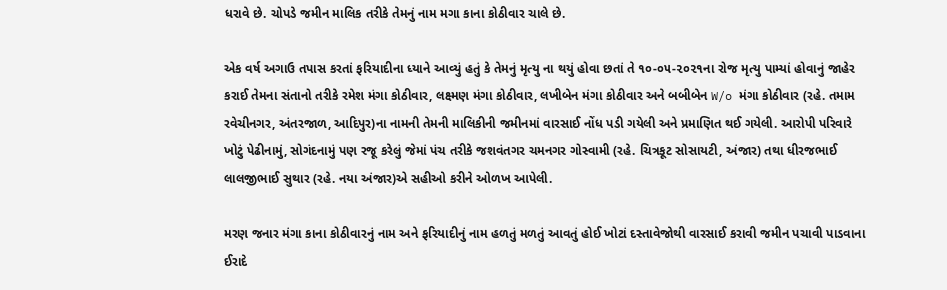ધરાવે છે. ચોપડે જમીન માલિક તરીકે તેમનું નામ મગા કાના કોઠીવાર ચાલે છે.

એક વર્ષ અગાઉ તપાસ કરતાં ફરિયાદીના ધ્યાને આવ્યું હતું કે તેમનું મૃત્યુ ના થયું હોવા છતાં તે ૧૦-૦૫-૨૦૨૧ના રોજ મૃત્યુ પામ્યાં હોવાનું જાહેર કરાઈ તેમના સંતાનો તરીકે રમેશ મંગા કોઠીવાર, લક્ષ્મણ મંગા કોઠીવાર, લખીબેન મંગા કોઠીવાર અને બબીબેન W/o મંગા કોઠીવાર (રહે. તમામ રવેચીનગર, અંતરજાળ, આદિપુર)ના નામની તેમની માલિકીની જમીનમાં વારસાઈ નોંધ પડી ગયેલી અને પ્રમાણિત થઈ ગયેલી. આરોપી પરિવારે ખોટું પેઢીનામું, સોગંદનામું પણ રજૂ કરેલું જેમાં પંચ તરીકે જશવંતગર ચમનગર ગોસ્વામી (રહે. ચિત્રકૂટ સોસાયટી, અંજાર) તથા ધીરજભાઈ લાલજીભાઈ સુથાર (રહે. નયા અંજાર)એ સહીઓ કરીને ઓળખ આપેલી.

મરણ જનાર મંગા કાના કોઠીવારનું નામ અને ફરિયાદીનું નામ હળતું મળતું આવતું હોઈ ખોટાં દસ્તાવેજોથી વારસાઈ કરાવી જમીન પચાવી પાડવાના ઈરાદે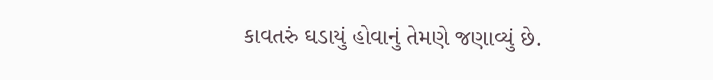કાવતરું ઘડાયું હોવાનું તેમણે જણાવ્યું છે.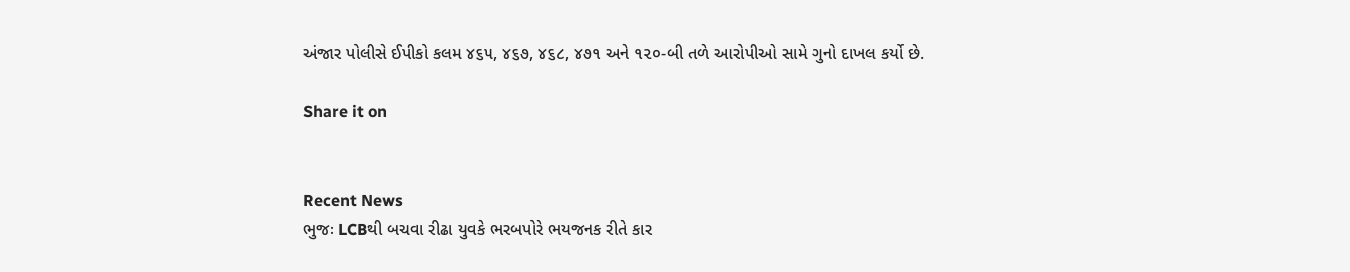અંજાર પોલીસે ઈપીકો કલમ ૪૬૫, ૪૬૭, ૪૬૮, ૪૭૧ અને ૧૨૦-બી તળે આરોપીઓ સામે ગુનો દાખલ કર્યો છે.

Share it on


Recent News
ભુજઃ LCBથી બચવા રીઢા યુવકે ભરબપોરે ભયજનક રીતે કાર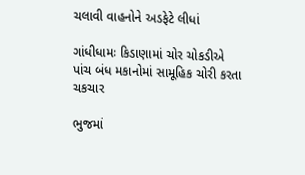ચલાવી વાહનોને અડફેટે લીધાં

ગાંધીધામઃ કિડાણામાં ચોર ચોકડીએ પાંચ બંધ મકાનોમાં સામૂહિક ચોરી કરતા ચકચાર

ભુજમાં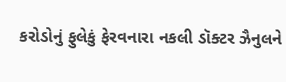કરોડોનું ફુલેકું ફેરવનારા નકલી ડૉક્ટર ઝૈનુલને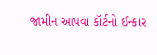જામીન આપવા કૉર્ટનો ઈન્કાર